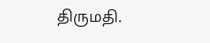திருமதி.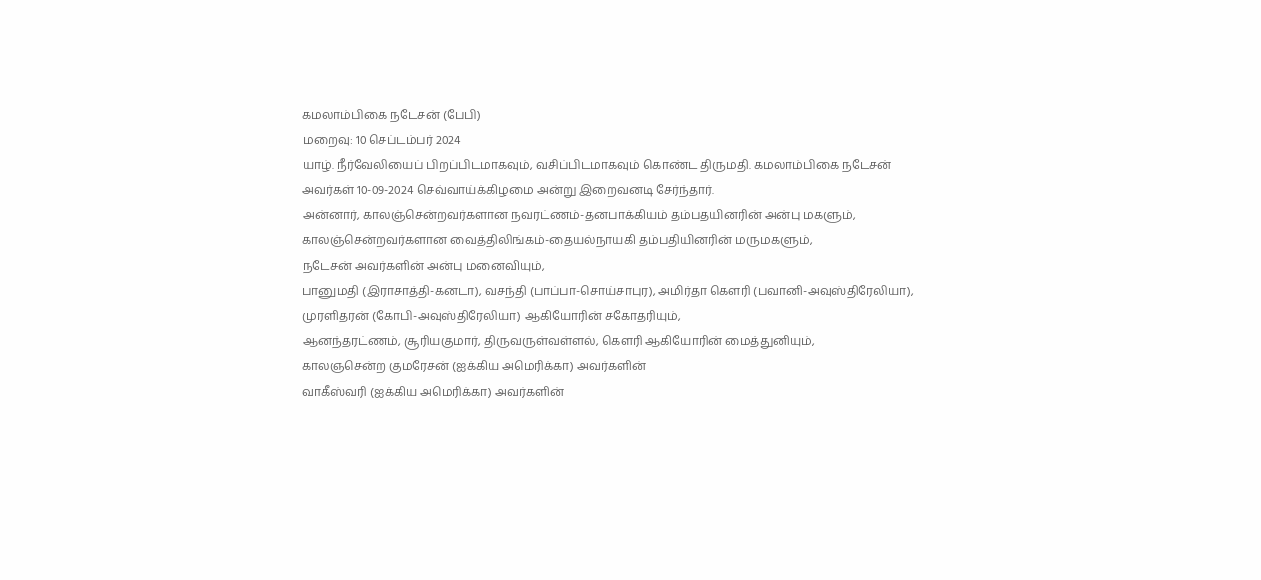கமலாம்பிகை நடேசன் (பேபி)
மறைவு: 10 செப்டம்பர் 2024
யாழ். நீர்வேலியைப் பிறப்பிடமாகவும், வசிப்பிடமாகவும் கொண்ட திருமதி. கமலாம்பிகை நடேசன் அவர்கள் 10-09-2024 செவ்வாய்க்கிழமை அன்று இறைவனடி சேர்ந்தார்.
அன்னார், காலஞ்சென்றவர்களான நவரட்ணம்-தனபாக்கியம் தம்பதயினரின் அன்பு மகளும்,
காலஞ்சென்றவர்களான வைத்திலிங்கம்-தையல்நாயகி தம்பதியினரின் மருமகளும்,
நடேசன் அவர்களின் அன்பு மனைவியும்,
பானுமதி (இராசாத்தி-கனடா), வசந்தி (பாப்பா-சொய்சாபுர), அமிர்தா கௌரி (பவானி-அவுஸ்திரேலியா), முரளிதரன் (கோபி-அவுஸ்திரேலியா) ஆகியோரின் சகோதரியும்,
ஆனந்தரட்ணம், சூரியகுமார், திருவருள்வள்ளல், கௌரி ஆகியோரின் மைத்துனியும்,
காலஞசென்ற குமரேசன் (ஐக்கிய அமெரிக்கா) அவர்களின்
வாகீஸ்வரி (ஐக்கிய அமெரிக்கா) அவர்களின்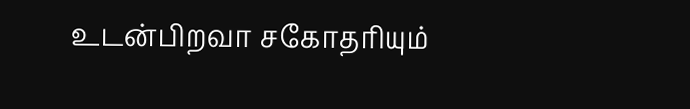உடன்பிறவா சகோதரியும்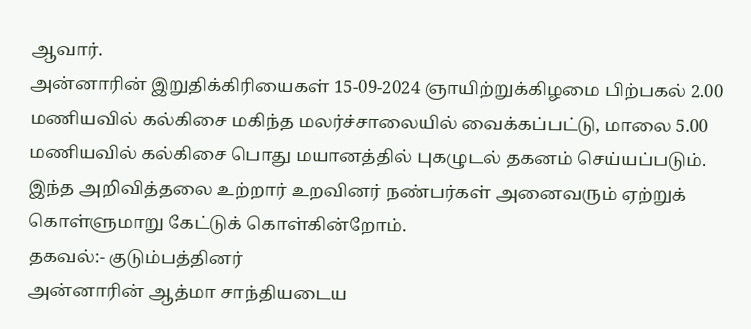ஆவார்.
அன்னாரின் இறுதிக்கிரியைகள் 15-09-2024 ஞாயிற்றுக்கிழமை பிற்பகல் 2.00 மணியவில் கல்கிசை மகிந்த மலர்ச்சாலையில் வைக்கப்பட்டு, மாலை 5.00 மணியவில் கல்கிசை பொது மயானத்தில் புகழுடல் தகனம் செய்யப்படும்.
இந்த அறிவித்தலை உற்றார் உறவினர் நண்பர்கள் அனைவரும் ஏற்றுக் கொள்ளுமாறு கேட்டுக் கொள்கின்றோம்.
தகவல்:- குடும்பத்தினர்
அன்னாரின் ஆத்மா சாந்தியடைய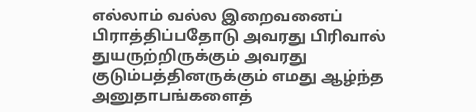எல்லாம் வல்ல இறைவனைப் பிராத்திப்பதோடு அவரது பிரிவால் துயருற்றிருக்கும் அவரது குடும்பத்தினருக்கும் எமது ஆழ்ந்த அனுதாபங்களைத்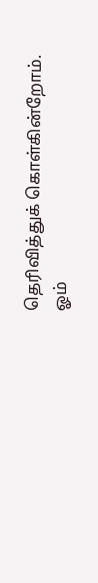தெரிவித்துக் கொள்கின்றோம்.
ஓம்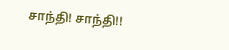சாந்தி! சாந்தி!!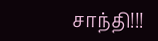சாந்தி!!!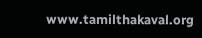www.tamilthakaval.org